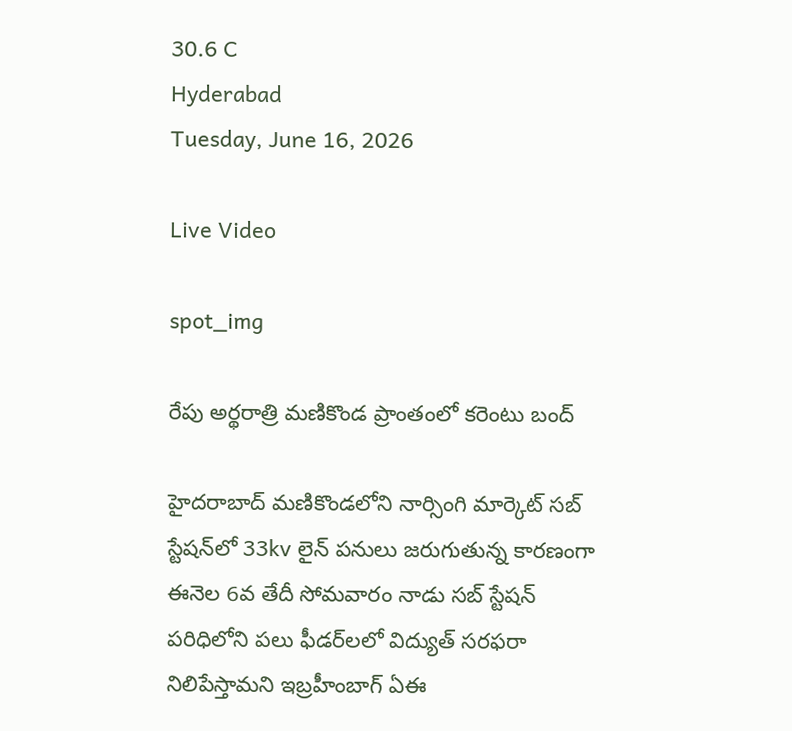30.6 C
Hyderabad
Tuesday, June 16, 2026

Live Video

spot_img

రేపు అర్థరాత్రి మణికొండ ప్రాంతంలో కరెంటు బంద్‌

హైదరాబాద్‌ మణికొండలోని నార్సింగి మార్కెట్ సబ్ స్టేషన్‌లో 33kv లైన్ పనులు జరుగుతున్న కారణంగా ఈనెల 6వ తేదీ సోమవారం నాడు సబ్‌ స్టేషన్‌ పరిధిలోని పలు ఫీడర్‌లలో విద్యుత్ సరఫరా నిలిపేస్తామని ఇబ్రహీంబాగ్‌ ఏఈ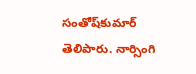సంతోష్‌కుమార్‌ తెలిపారు. నార్సింగి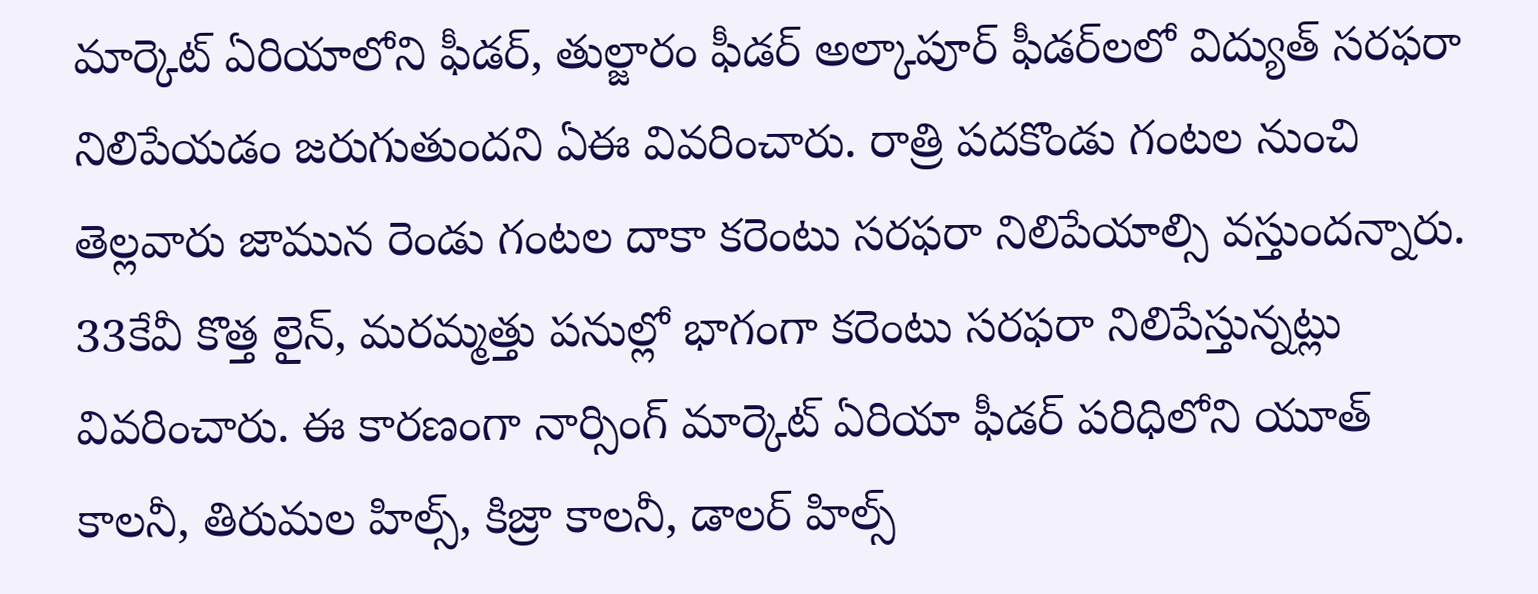మార్కెట్‌ ఏరియాలోని ఫీడర్‌, తుల్జారం ఫీడర్‌ అల్కాపూర్‌ ఫీడర్‌లలో విద్యుత్‌ సరఫరా నిలిపేయడం జరుగుతుందని ఏఈ వివరించారు. రాత్రి పదకొండు గంటల నుంచి తెల్లవారు జామున రెండు గంటల దాకా కరెంటు సరఫరా నిలిపేయాల్సి వస్తుందన్నారు. 33కేవీ కొత్త లైన్‌, మరమ్మత్తు పనుల్లో భాగంగా కరెంటు సరఫరా నిలిపేస్తున్నట్లు వివరించారు. ఈ కారణంగా నార్సింగ్‌ మార్కెట్‌ ఏరియా ఫీడర్‌ పరిధిలోని యూత్ కాలనీ, తిరుమల హిల్స్, కిజ్రా కాలనీ, డాలర్ హిల్స్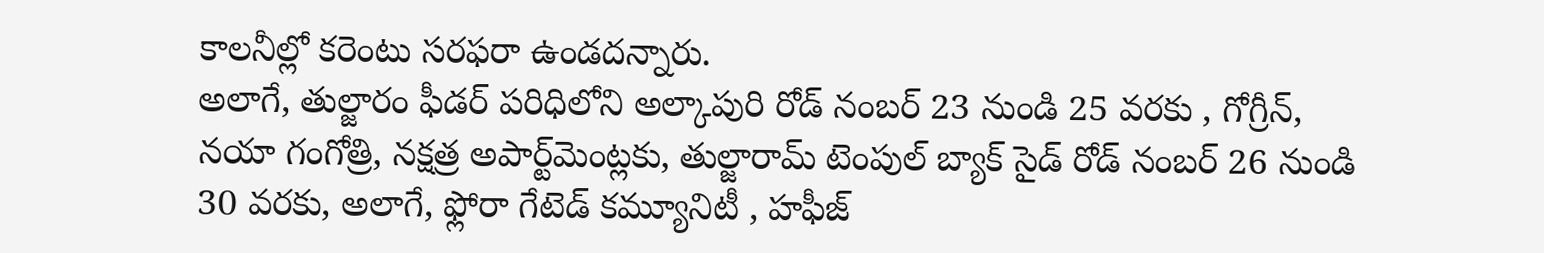కాలనీల్లో కరెంటు సరఫరా ఉండదన్నారు.
అలాగే, తుల్జారం ఫీడర్‌ పరిధిలోని అల్కాపురి రోడ్ నంబర్ 23 నుండి 25 వరకు , గోగ్రీన్, నయా గంగోత్రి, నక్షత్ర అపార్ట్‌మెంట్లకు, తుల్జారామ్ టెంపుల్ బ్యాక్ సైడ్ రోడ్ నంబర్ 26 నుండి 30 వరకు, అలాగే, ఫ్లోరా గేటెడ్ కమ్యూనిటీ , హఫీజ్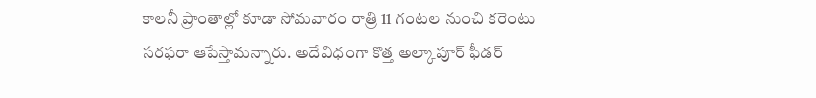కాలనీ ప్రాంతాల్లో కూడా సోమవారం రాత్రి 11 గంటల నుంచి కరెంటు సరఫరా ఆపేస్తామన్నారు. అదేవిధంగా కొత్త అల్కాపూర్ ఫీడర్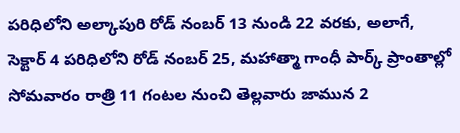పరిధిలోని అల్కాపురి రోడ్ నంబర్ 13 నుండి 22 వరకు, అలాగే, సెక్టార్ 4 పరిధిలోని రోడ్ నంబర్ 25, మహాత్మా గాంధీ పార్క్ ప్రాంతాల్లో సోమవారం రాత్రి 11 గంటల నుంచి తెల్లవారు జామున 2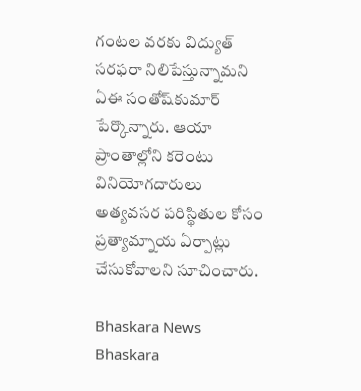గంటల వరకు విద్యుత్‌ సరఫరా నిలిపేస్తున్నామని ఏఈ సంతోష్‌కుమార్ పేర్కొన్నారు. ఆయా ప్రాంతాల్లోని కరెంటు వినియోగదారులు అత్యవసర పరిస్థితుల కోసం ప్రత్యామ్నాయ ఏర్పాట్లు చేసుకోవాలని సూచించారు.

Bhaskara News
Bhaskara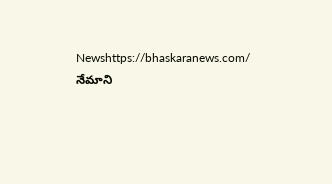Newshttps://bhaskaranews.com/
నేమాని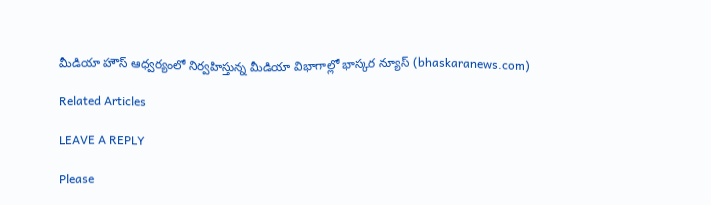మీడియా హౌస్ ఆధ్వర్యంలో నిర్వహిస్తున్న మీడియా విభాగాల్లో భాస్కర న్యూస్ (bhaskaranews.com)

Related Articles

LEAVE A REPLY

Please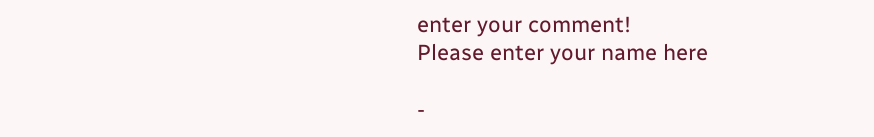enter your comment!
Please enter your name here

-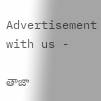Advertisement with us -

తాజా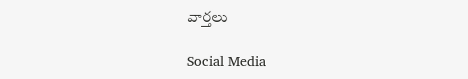వార్తలు

Social Media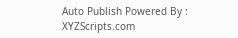Auto Publish Powered By : XYZScripts.com